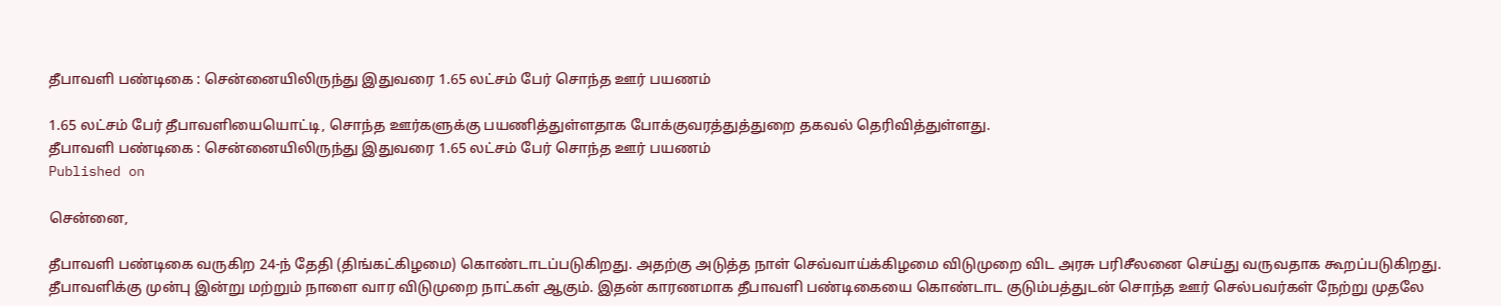தீபாவளி பண்டிகை : சென்னையிலிருந்து இதுவரை 1.65 லட்சம் பேர் சொந்த ஊர் பயணம்

1.65 லட்சம் பேர் தீபாவளியையொட்டி, சொந்த ஊர்களுக்கு பயணித்துள்ளதாக போக்குவரத்துத்துறை தகவல் தெரிவித்துள்ளது.
தீபாவளி பண்டிகை : சென்னையிலிருந்து இதுவரை 1.65 லட்சம் பேர் சொந்த ஊர் பயணம்
Published on

சென்னை,

தீபாவளி பண்டிகை வருகிற 24-ந் தேதி (திங்கட்கிழமை) கொண்டாடப்படுகிறது. அதற்கு அடுத்த நாள் செவ்வாய்க்கிழமை விடுமுறை விட அரசு பரிசீலனை செய்து வருவதாக கூறப்படுகிறது. தீபாவளிக்கு முன்பு இன்று மற்றும் நாளை வார விடுமுறை நாட்கள் ஆகும். இதன் காரணமாக தீபாவளி பண்டிகையை கொண்டாட குடும்பத்துடன் சொந்த ஊர் செல்பவர்கள் நேற்று முதலே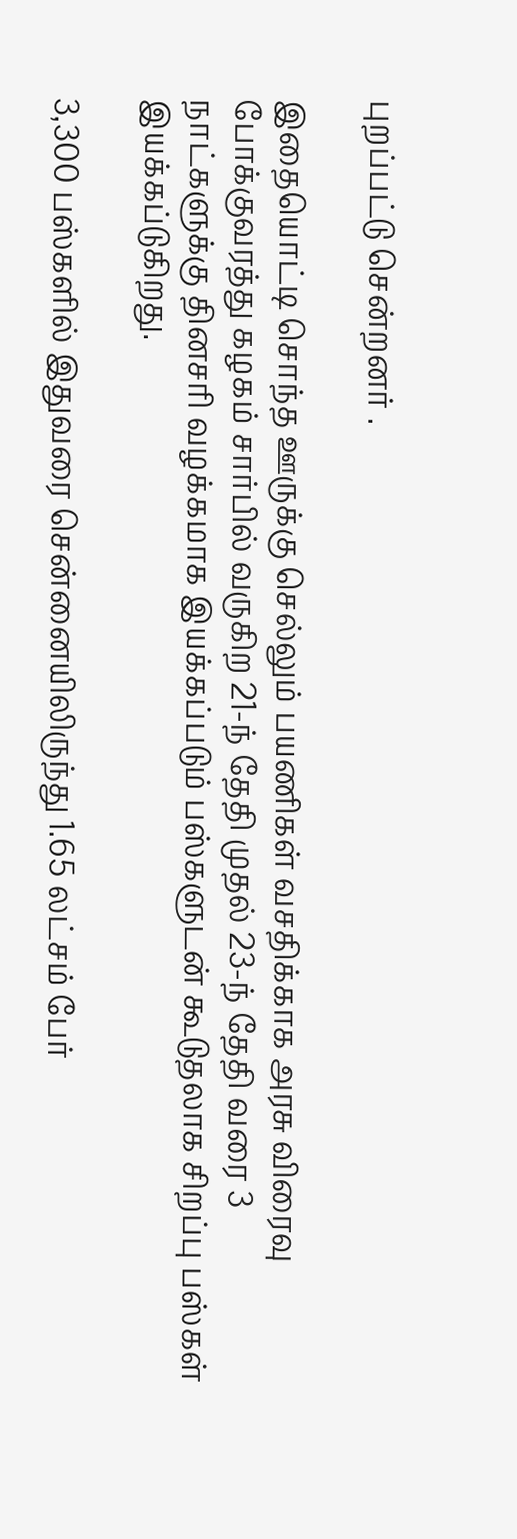புறப்பட்டு சென்றனர் .

இதையொட்டி சொந்த ஊருக்கு செல்லும் பயணிகள் வசதிக்காக அரசு விரைவு போக்குவரத்து கழகம் சார்பில் வருகிற 21-ந் தேதி முதல் 23-ந் தேதி வரை 3 நாட்களுக்கு தினசரி வழக்கமாக இயக்கப்படும் பஸ்களுடன் கூடுதலாக சிறப்பு பஸ்கள் இயக்கப்டுகிறது.

3,300 பஸ்களில் இதுவரை சென்னையிலிருந்து 1.65 லட்சம் பேர்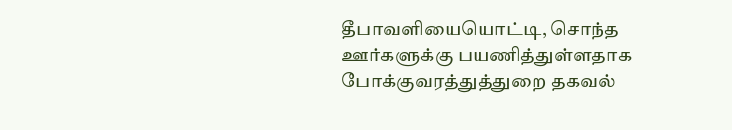தீபாவளியையொட்டி, சொந்த ஊர்களுக்கு பயணித்துள்ளதாக போக்குவரத்துத்துறை தகவல்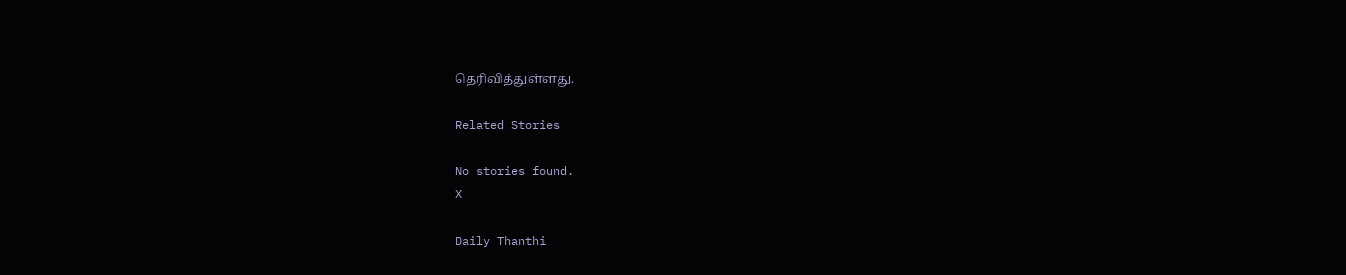தெரிவித்துள்ளது.

Related Stories

No stories found.
X

Daily Thanthi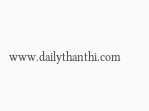www.dailythanthi.com